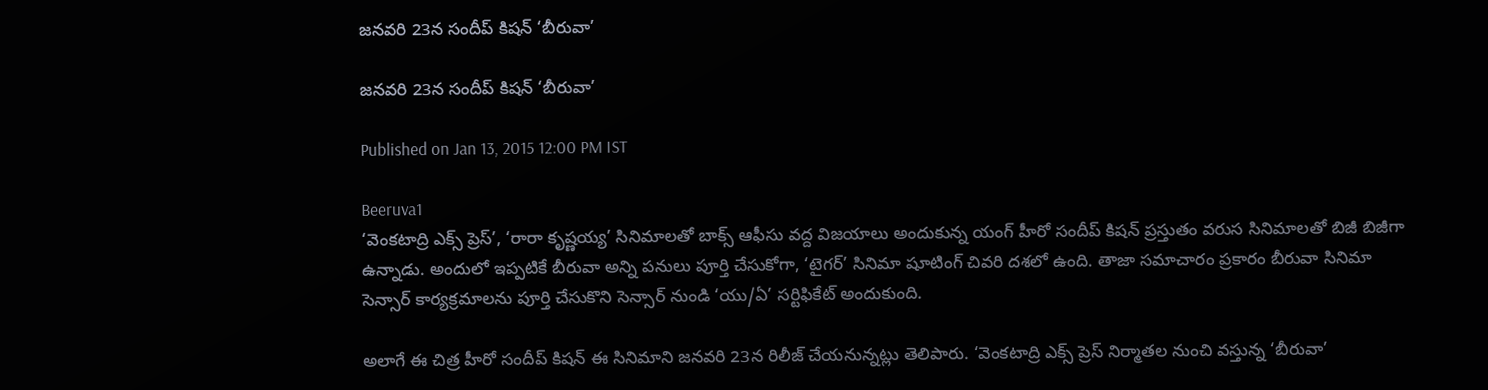జనవరి 23న సందీప్ కిషన్ ‘బీరువా’

జనవరి 23న సందీప్ కిషన్ ‘బీరువా’

Published on Jan 13, 2015 12:00 PM IST

Beeruva1
‘వెంకటాద్రి ఎక్స్ ప్రెస్’, ‘రారా కృష్ణయ్య’ సినిమాలతో బాక్స్ ఆఫీసు వద్ద విజయాలు అందుకున్న యంగ్ హీరో సందీప్ కిషన్ ప్రస్తుతం వరుస సినిమాలతో బిజీ బిజీగా ఉన్నాడు. అందులో ఇప్పటికే బీరువా అన్ని పనులు పూర్తి చేసుకోగా, ‘టైగర్’ సినిమా షూటింగ్ చివరి దశలో ఉంది. తాజా సమాచారం ప్రకారం బీరువా సినిమా సెన్సార్ కార్యక్రమాలను పూర్తి చేసుకొని సెన్సార్ నుండి ‘యు/ఏ’ సర్టిఫికేట్ అందుకుంది.

అలాగే ఈ చిత్ర హీరో సందీప్ కిషన్ ఈ సినిమాని జనవరి 23న రిలీజ్ చేయనున్నట్లు తెలిపారు. ‘వెంకటాద్రి ఎక్స్ ప్రెస్ నిర్మాతల నుంచి వస్తున్న ‘బీరువా’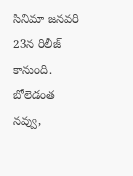సినిమా జనవరి 23న రిలీజ్ కానుంది. బోలెడంత నవ్వు,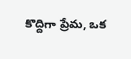కొద్దిగా ప్రేమ, ఒక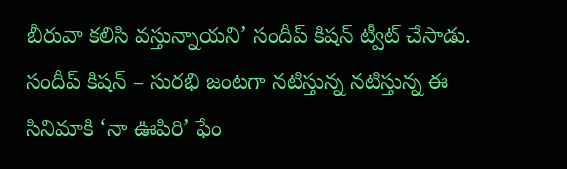బీరువా కలిసి వస్తున్నాయని’ సందీప్ కిషన్ ట్వీట్ చేసాడు. సందీప్ కిషన్ – సురభి జంటగా నటిస్తున్న నటిస్తున్న ఈ సినిమాకి ‘నా ఊపిరి’ ఫేం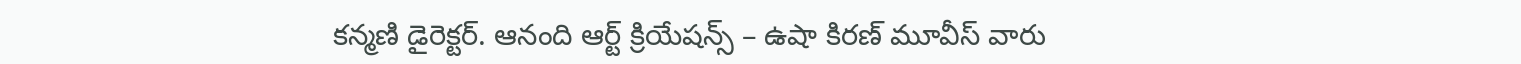కన్మణి డైరెక్టర్. ఆనంది ఆర్ట్ క్రియేషన్స్ – ఉషా కిరణ్ మూవీస్ వారు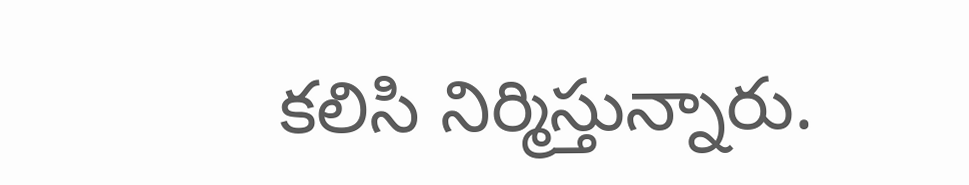కలిసి నిర్మిస్తున్నారు.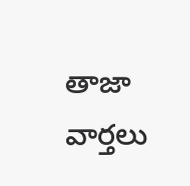తాజా వార్తలు